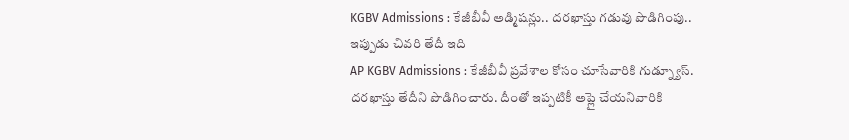KGBV Admissions : కేజీబీవీ అడ్మిషన్లు.. దరఖాస్తు గడువు పొడిగింపు.. ఇప్పుడు చివరి తేదీ ఇది
AP KGBV Admissions : కేజీబీవీ ప్రవేశాల కోసం చూసేవారికి గుడ్న్యూస్. దరఖాస్తు తేదీని పొడిగించారు. దీంతో ఇప్పటికీ అప్లై చేయనివారికి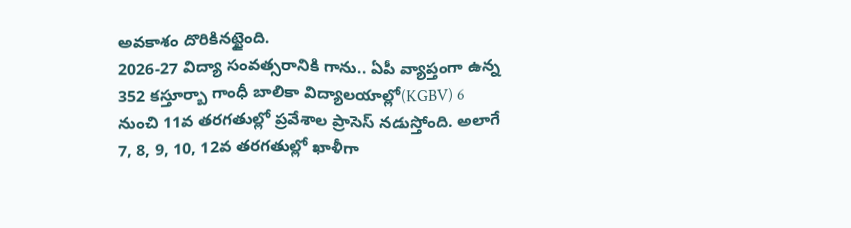అవకాశం దొరికినట్టైంది.
2026-27 విద్యా సంవత్సరానికి గాను.. ఏపీ వ్యాప్తంగా ఉన్న 352 కస్తూర్బా గాంధీ బాలికా విద్యాలయాల్లో(KGBV) 6 నుంచి 11వ తరగతుల్లో ప్రవేశాల ప్రాసెస్ నడుస్తోంది. అలాగే 7, 8, 9, 10, 12వ తరగతుల్లో ఖాళీగా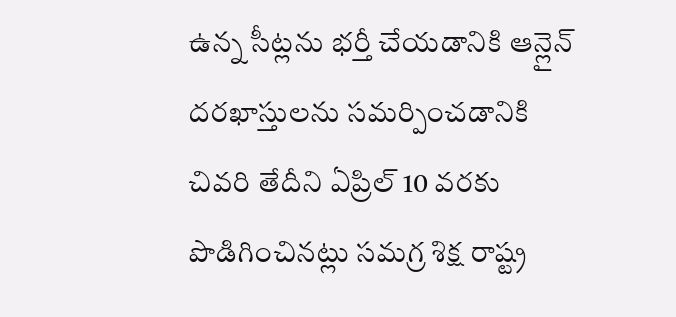ఉన్న సీట్లను భర్తీ చేయడానికి ఆన్లైన్ దరఖాస్తులను సమర్పించడానికి చివరి తేదీని ఏప్రిల్ 10 వరకు పొడిగించినట్లు సమగ్ర శిక్ష రాష్ట్ర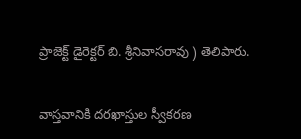ప్రాజెక్ట్ డైరెక్టర్ బి. శ్రీనివాసరావు ) తెలిపారు.

వాస్తవానికి దరఖాస్తుల స్వీకరణ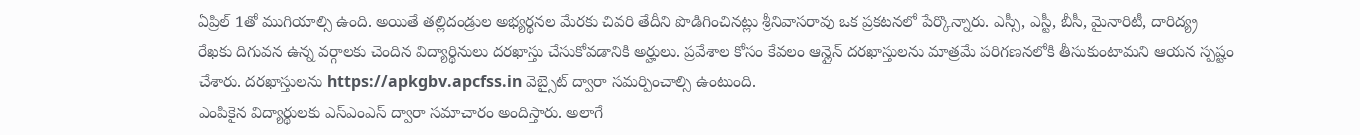ఏప్రిల్ 1తో ముగియాల్సి ఉంది. అయితే తల్లిదండ్రుల అభ్యర్థనల మేరకు చివరి తేదీని పొడిగించినట్లు శ్రీనివాసరావు ఒక ప్రకటనలో పేర్కొన్నారు. ఎస్సీ, ఎస్టీ, బీసీ, మైనారిటీ, దారిద్య్ర రేఖకు దిగువన ఉన్న వర్గాలకు చెందిన విద్యార్థినులు దరఖాస్తు చేసుకోవడానికి అర్హులు. ప్రవేశాల కోసం కేవలం ఆన్లైన్ దరఖాస్తులను మాత్రమే పరిగణనలోకి తీసుకుంటామని ఆయన స్పష్టం చేశారు. దరఖాస్తులను https://apkgbv.apcfss.in వెబ్సైట్ ద్వారా సమర్పించాల్సి ఉంటుంది.
ఎంపికైన విద్యార్థులకు ఎస్ఎంఎస్ ద్వారా సమాచారం అందిస్తారు. అలాగే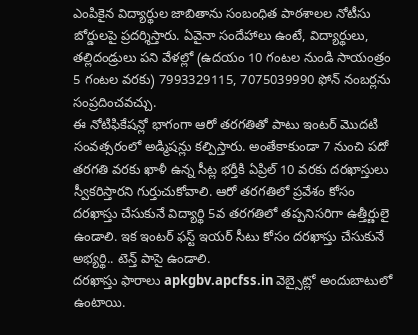ఎంపికైన విద్యార్థుల జాబితాను సంబంధిత పాఠశాలల నోటీసు బోర్డులపై ప్రదర్శిస్తారు. ఏవైనా సందేహాలు ఉంటే, విద్యార్థులు, తల్లిదండ్రులు పని వేళల్లో (ఉదయం 10 గంటల నుండి సాయంత్రం 5 గంటల వరకు) 7993329115, 7075039990 ఫోన్ నంబర్లను సంప్రదించవచ్చు.
ఈ నోటిఫికేషన్లో భాగంగా ఆరో తరగతితో పాటు ఇంటర్ మొదటి సంవత్సరంలో అడ్మిషన్లు కల్పిస్తారు. అంతేకాకుండా 7 నుంచి పదో తరగతి వరకు ఖాళీ ఉన్న సీట్ల భర్తీకి ఏప్రిల్ 10 వరకు దరఖాస్తులు స్వీకరిస్తారని గుర్తుచుకోవాలి. ఆరో తరగతిలో ప్రవేశం కోసం దరఖాస్తు చేసుకునే విద్యార్థి 5వ తరగతిలో తప్పనిసరిగా ఉత్తీర్ణులై ఉండాలి. ఇక ఇంటర్ ఫస్ట్ ఇయర్ సీటు కోసం దరఖాస్తు చేసుకునే అభ్యర్థి.. టెన్త్ పాసై ఉండాలి.
దరఖాస్తు ఫారాలు apkgbv.apcfss.in వెబ్సైట్లో అందుబాటులో ఉంటాయి.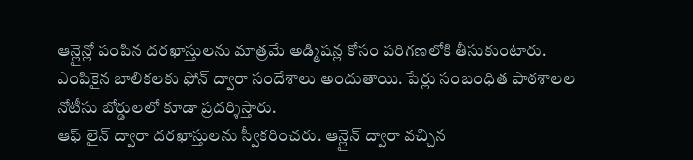ఆన్లైన్లో పంపిన దరఖాస్తులను మాత్రమే అడ్మిషన్ల కోసం పరిగణలోకి తీసుకుంటారు. ఎంపికైన బాలికలకు ఫోన్ ద్వారా సందేశాలు అందుతాయి. పేర్లు సంబంధిత పాఠశాలల నోటీసు బోర్డులలో కూడా ప్రదర్శిస్తారు.
ఆఫ్ లైన్ ద్వారా దరఖాస్తులను స్వీకరించరు. ఆన్లైన్ ద్వారా వచ్చిన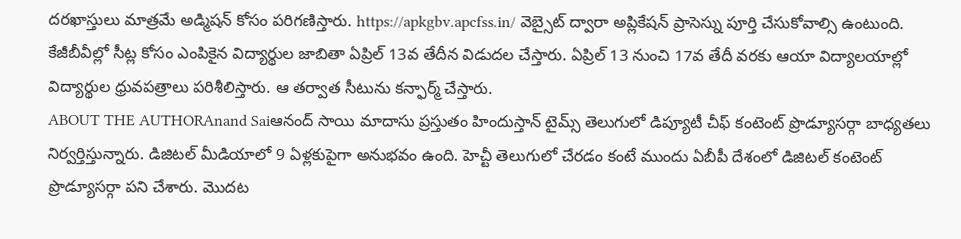దరఖాస్తులు మాత్రమే అడ్మిషన్ కోసం పరిగణిస్తారు. https://apkgbv.apcfss.in/ వెబ్సైట్ ద్వారా అప్లికేషన్ ప్రాసెస్ను పూర్తి చేసుకోవాల్సి ఉంటుంది. కేజీబీవీల్లో సీట్ల కోసం ఎంపికైన విద్యార్థుల జాబితా ఏప్రిల్ 13వ తేదీన విడుదల చేస్తారు. ఏప్రిల్ 13 నుంచి 17వ తేదీ వరకు ఆయా విద్యాలయాల్లో విద్యార్థుల ధ్రువపత్రాలు పరిశీలిస్తారు. ఆ తర్వాత సీటును కన్ఫార్మ్ చేస్తారు.
ABOUT THE AUTHORAnand Saiఆనంద్ సాయి మాదాసు ప్రస్తుతం హిందుస్తాన్ టైమ్స్ తెలుగులో డిప్యూటీ చీఫ్ కంటెంట్ ప్రొడ్యూసర్గా బాధ్యతలు నిర్వర్తిస్తున్నారు. డిజిటల్ మీడియాలో 9 ఏళ్లకుపైగా అనుభవం ఉంది. హెచ్టీ తెలుగులో చేరడం కంటే ముందు ఏబీపీ దేశంలో డిజిటల్ కంటెంట్ ప్రొడ్యూసర్గా పని చేశారు. మెుదట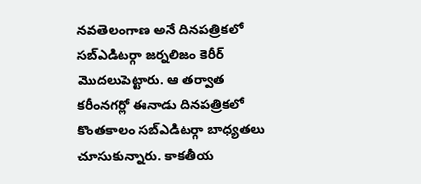నవతెలంగాణ అనే దినపత్రికలో సబ్ఎడిటర్గా జర్నలిజం కెరీర్ మెుదలుపెట్టారు. ఆ తర్వాత కరీంనగర్లో ఈనాడు దినపత్రికలో కొంతకాలం సబ్ఎడిటర్గా బాధ్యతలు చూసుకున్నారు. కాకతీయ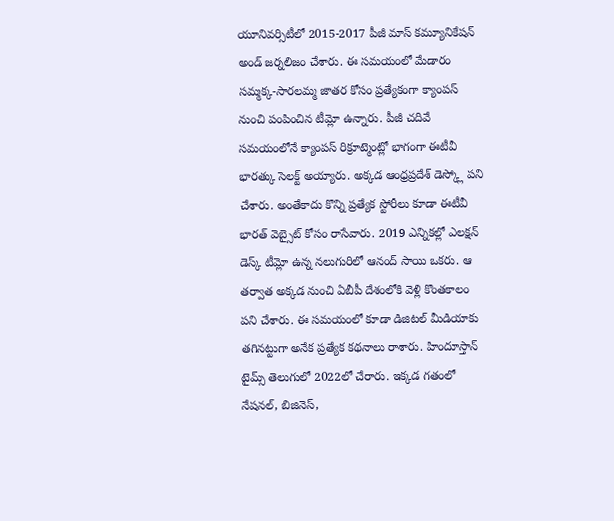యూనివర్సిటీలో 2015-2017 పీజీ మాస్ కమ్యూనికేషన్ అండ్ జర్నలిజం చేశారు. ఈ సమయంలో మేడారం సమ్మక్క-సారలమ్మ జాతర కోసం ప్రత్యేకంగా క్యాంపస్ నుంచి పంపించిన టీమ్లో ఉన్నారు. పీజీ చదివే సమయంలోనే క్యాంపస్ రిక్రూట్మెంట్లో భాగంగా ఈటీవీ భారత్కు సెలక్ట్ అయ్యారు. అక్కడ ఆంధ్రప్రదేశ్ డెస్క్లో పని చేశారు. అంతేకాదు కొన్ని ప్రత్యేక స్టోరీలు కూడా ఈటీవీ భారత్ వెబ్సైట్ కోసం రాసేవారు. 2019 ఎన్నికల్లో ఎలక్షన్ డెస్క్ టీమ్లో ఉన్న నలుగురిలో ఆనంద్ సాయి ఒకరు. ఆ తర్వాత అక్కడ నుంచి ఏబీపీ దేశంలోకి వెళ్లి కొంతకాలం పని చేశారు. ఈ సమయంలో కూడా డిజిటల్ మీడియాకు తగినట్టుగా అనేక ప్రత్యేక కథనాలు రాశారు. హిందూస్తాన్ టైమ్స్ తెలుగులో 2022లో చేరారు. ఇక్కడ గతంలో నేషనల్, బిజినెస్,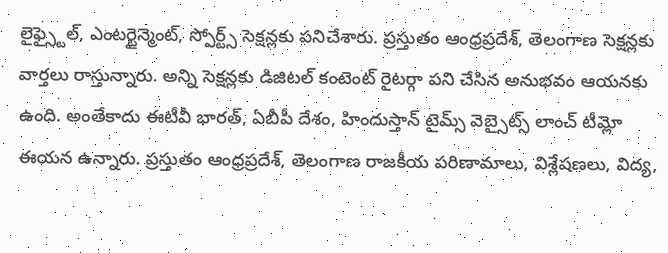లైఫ్స్టైల్, ఎంటర్టైన్మెంట్, స్పోర్ట్స్ సెక్షన్లకు పనిచేశారు. ప్రస్తుతం ఆంధ్రప్రదేశ్, తెలంగాణ సెక్షన్లకు వార్తలు రాస్తున్నారు. అన్ని సెక్షన్లకు డిజిటల్ కంటెంట్ రైటర్గా పని చేసిన అనుభవం ఆయనకు ఉంది. అంతేకాదు ఈటీవీ భారత్, ఏబీపీ దేశం, హిందుస్తాన్ టైమ్స్ వెబ్సైట్స్ లాంచ్ టీమ్లో ఈయన ఉన్నారు. ప్రస్తుతం ఆంధ్రప్రదేశ్, తెలంగాణ రాజకీయ పరిణామాలు, విశ్లేషణలు, విద్య,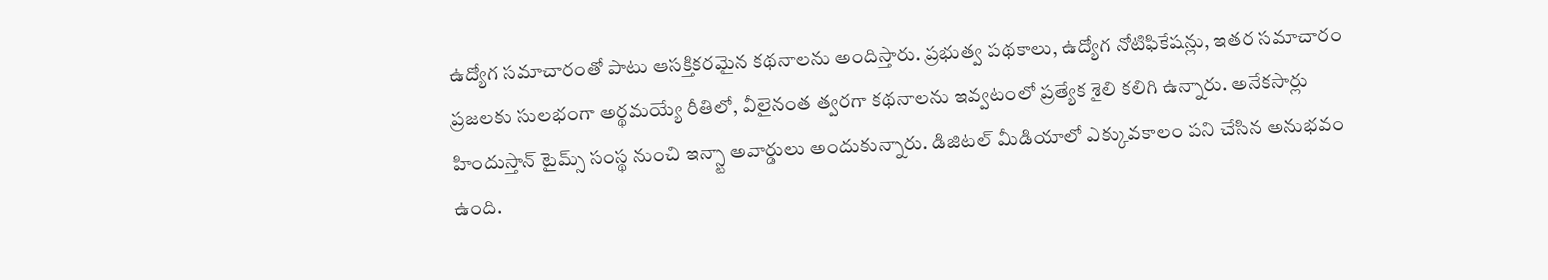ఉద్యోగ సమాచారంతో పాటు ఆసక్తికరమైన కథనాలను అందిస్తారు. ప్రభుత్వ పథకాలు, ఉద్యోగ నోటిఫికేషన్లు, ఇతర సమాచారం ప్రజలకు సులభంగా అర్థమయ్యే రీతిలో, వీలైనంత త్వరగా కథనాలను ఇవ్వటంలో ప్రత్యేక శైలి కలిగి ఉన్నారు. అనేకసార్లు హిందుస్తాన్ టైమ్స్ సంస్థ నుంచి ఇన్స్టా అవార్డులు అందుకున్నారు. డిజిటల్ మీడియాలో ఎక్కువకాలం పని చేసిన అనుభవం ఉంది.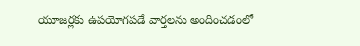యూజర్లకు ఉపయోగపడే వార్తలను అందించడంలో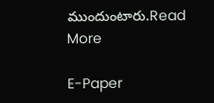ముందుంటారు.Read More

E-Paper